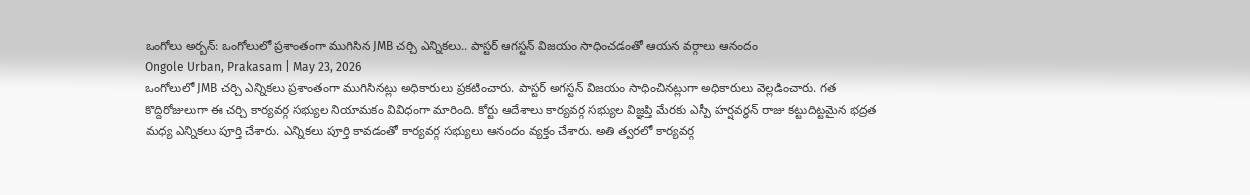ఒంగోలు అర్బన్: ఒంగోలులో ప్రశాంతంగా ముగిసిన JMB చర్చి ఎన్నికలు.. పాస్టర్ ఆగస్టన్ విజయం సాధించడంతో ఆయన వర్గాలు ఆనందం
Ongole Urban, Prakasam | May 23, 2026
ఒంగోలులో JMB చర్చి ఎన్నికలు ప్రశాంతంగా ముగిసినట్లు అధికారులు ప్రకటించారు. పాస్టర్ అగస్టన్ విజయం సాధించినట్లుగా అధికారులు వెల్లడించారు. గత కొద్దిరోజులుగా ఈ చర్చి కార్యవర్గ సభ్యుల నియామకం వివిధంగా మారింది. కోర్టు ఆదేశాలు కార్యవర్గ సభ్యుల విజ్ఞప్తి మేరకు ఎస్పీ హర్షవర్ధన్ రాజు కట్టుదిట్టమైన భద్రత మధ్య ఎన్నికలు పూర్తి చేశారు. ఎన్నికలు పూర్తి కావడంతో కార్యవర్గ సభ్యులు ఆనందం వ్యక్తం చేశారు. అతి త్వరలో కార్యవర్గ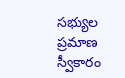సభ్యుల ప్రమాణ స్వీకారం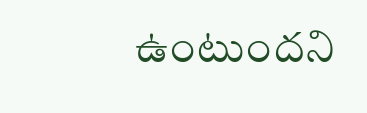ఉంటుందని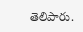తెలిపారు.